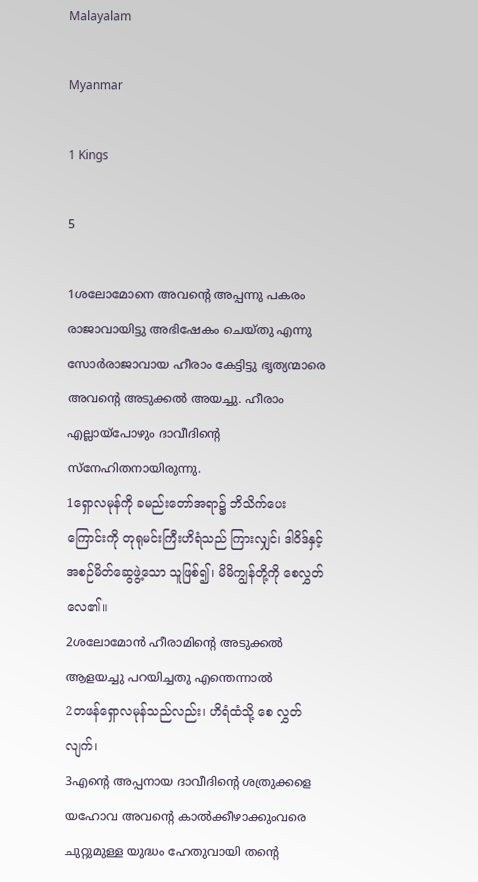Malayalam

Myanmar

1 Kings

5

1ശലോമോനെ അവന്റെ അപ്പന്നു പകരം രാജാവായിട്ടു അഭിഷേകം ചെയ്തു എന്നു സോര്‍രാജാവായ ഹീരാം കേട്ടിട്ടു ഭൃത്യന്മാരെ അവന്റെ അടുക്കല്‍ അയച്ചു. ഹീരാം എല്ലായ്പോഴും ദാവീദിന്റെ സ്നേഹിതനായിരുന്നു.
1ရှောလမုန်ကို ခမည်းတော်အရာ၌ ဘိသိက်ပေး ကြောင်းကို တုရုမင်းကြီးဟိရံသည် ကြားလျှင်၊ ဒါဝိဒ်နှင့် အစဉ်မိတ်ဆွေဖွဲ့သော သူဖြစ်၍၊ မိမိကျွန်တို့ကို စေလွှတ် လေ၏။
2ശലോമോന്‍ ഹീരാമിന്റെ അടുക്കല്‍ ആളയച്ചു പറയിച്ചതു എന്തെന്നാല്‍
2တဖန်ရှောလမုန်သည်လည်း၊ ဟိရံထံသို့ စေ လွှတ်လျက်၊
3എന്റെ അപ്പനായ ദാവീദിന്റെ ശത്രുക്കളെ യഹോവ അവന്റെ കാല്‍ക്കീഴാക്കുംവരെ ചുറ്റുമുള്ള യുദ്ധം ഹേതുവായി തന്റെ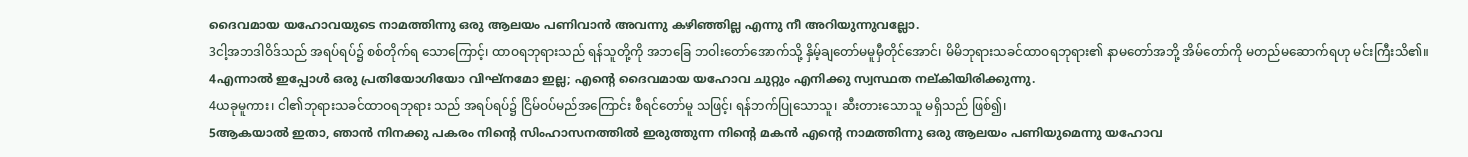ദൈവമായ യഹോവയുടെ നാമത്തിന്നു ഒരു ആലയം പണിവാന്‍ അവന്നു കഴിഞ്ഞില്ല എന്നു നീ അറിയുന്നുവല്ലോ.
3ငါ့အဘဒါဝိဒ်သည် အရပ်ရပ်၌ စစ်တိုက်ရ သောကြောင့်၊ ထာဝရဘုရားသည် ရန်သူတို့ကို အဘခြေ ဘဝါးတော်အောက်သို့ နှိမ့်ချတော်မမူမှီတိုင်အောင်၊ မိမိဘုရားသခင်ထာဝရဘုရား၏ နာမတော်အဘို့ အိမ်တော်ကို မတည်မဆောက်ရဟု မင်းကြီးသိ၏။
4എന്നാല്‍ ഇപ്പോള്‍ ഒരു പ്രതിയോഗിയോ വിഘ്നമോ ഇല്ല; എന്റെ ദൈവമായ യഹോവ ചുറ്റും എനിക്കു സ്വസ്ഥത നല്കിയിരിക്കുന്നു.
4ယခုမူကား၊ ငါ၏ဘုရားသခင်ထာဝရဘုရား သည် အရပ်ရပ်၌ ငြိမ်ဝပ်မည်အကြောင်း စီရင်တော်မူ သဖြင့်၊ ရန်ဘက်ပြုသောသူ၊ ဆီးတားသောသူ မရှိသည် ဖြစ်၍၊
5ആകയാല്‍ ഇതാ, ഞാന്‍ നിനക്കു പകരം നിന്റെ സിംഹാസനത്തില്‍ ഇരുത്തുന്ന നിന്റെ മകന്‍ എന്റെ നാമത്തിന്നു ഒരു ആലയം പണിയുമെന്നു യഹോവ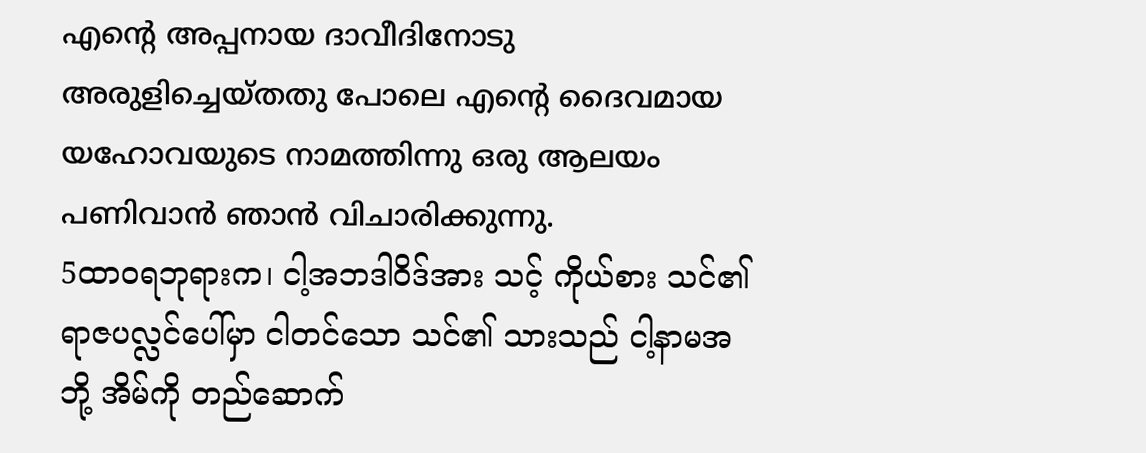എന്റെ അപ്പനായ ദാവീദിനോടു അരുളിച്ചെയ്തതു പോലെ എന്റെ ദൈവമായ യഹോവയുടെ നാമത്തിന്നു ഒരു ആലയം പണിവാന്‍ ഞാന്‍ വിചാരിക്കുന്നു.
5ထာဝရဘုရားက၊ ငါ့အဘဒါဝိဒ်အား သင့် ကိုယ်စား သင်၏ရာဇပလ္လင်ပေါ်မှာ ငါတင်သော သင်၏ သားသည် ငါ့နာမအဘို့ အိမ်ကို တည်ဆောက်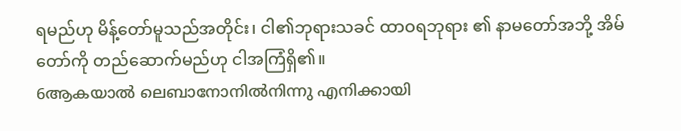ရမည်ဟု မိန့်တော်မူသည်အတိုင်း၊ ငါ၏ဘုရားသခင် ထာဝရဘုရား ၏ နာမတော်အဘို့ အိမ်တော်ကို တည်ဆောက်မည်ဟု ငါအကြံရှိ၏။
6ആകയാല്‍ ലെബാനോനില്‍നിന്നു എനിക്കായി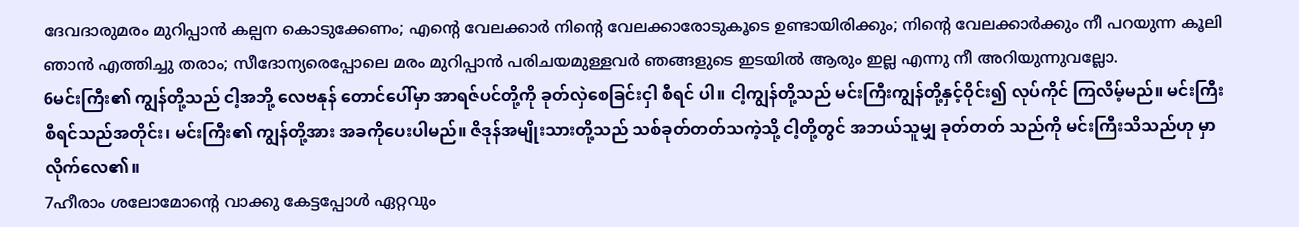ദേവദാരുമരം മുറിപ്പാന്‍ കല്പന കൊടുക്കേണം; എന്റെ വേലക്കാര്‍ നിന്റെ വേലക്കാരോടുകൂടെ ഉണ്ടായിരിക്കും; നിന്റെ വേലക്കാര്‍ക്കും നീ പറയുന്ന കൂലി ഞാന്‍ എത്തിച്ചു തരാം; സീദോന്യരെപ്പോലെ മരം മുറിപ്പാന്‍ പരിചയമുള്ളവര്‍ ഞങ്ങളുടെ ഇടയില്‍ ആരും ഇല്ല എന്നു നീ അറിയുന്നുവല്ലോ.
6မင်းကြီး၏ ကျွန်တို့သည် ငါ့အဘို့ လေဗနုန် တောင်ပေါ်မှာ အာရဇ်ပင်တို့ကို ခုတ်လှဲစေခြင်းငှါ စီရင် ပါ။ ငါ့ကျွန်တို့သည် မင်းကြီးကျွန်တို့နှင့်ဝိုင်း၍ လုပ်ကိုင် ကြလိမ့်မည်။ မင်းကြီးစီရင်သည်အတိုင်း၊ မင်းကြီး၏ ကျွန်တို့အား အခကိုပေးပါမည်။ ဇိဒုန်အမျိုးသားတို့သည် သစ်ခုတ်တတ်သကဲ့သို့ ငါ့တို့တွင် အဘယ်သူမျှ ခုတ်တတ် သည်ကို မင်းကြီးသိသည်ဟု မှာလိုက်လေ၏။
7ഹീരാം ശലോമോന്റെ വാക്കു കേട്ടപ്പോള്‍ ഏറ്റവും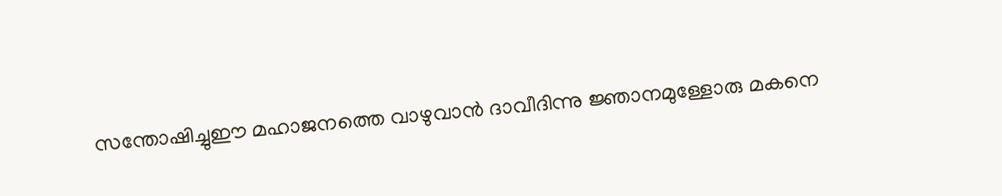സന്തോഷിച്ചുഈ മഹാജനത്തെ വാഴുവാന്‍ ദാവീദിന്നു ജ്ഞാനമുള്ളോരു മകനെ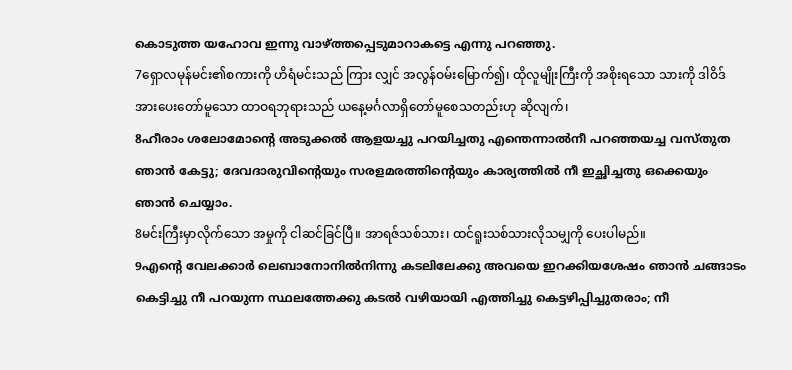കൊടുത്ത യഹോവ ഇന്നു വാഴ്ത്തപ്പെടുമാറാകട്ടെ എന്നു പറഞ്ഞു.
7ရှောလမုန်မင်း၏စကားကို ဟိရံမင်းသည် ကြား လျှင် အလွန်ဝမ်းမြောက်၍၊ ထိုလူမျိုးကြီးကို အစိုးရသော သားကို ဒါဝိဒ်အားပေးတော်မူသော ထာဝရဘုရားသည် ယနေ့မင်္ဂလာရှိတော်မူစေသတည်းဟု ဆိုလျက်၊
8ഹീരാം ശലോമോന്റെ അടുക്കല്‍ ആളയച്ചു പറയിച്ചതു എന്തെന്നാല്‍നീ പറഞ്ഞയച്ച വസ്തുത ഞാന്‍ കേട്ടു; ദേവദാരുവിന്റെയും സരളമരത്തിന്റെയും കാര്യത്തില്‍ നീ ഇച്ഛിച്ചതു ഒക്കെയും ഞാന്‍ ചെയ്യാം.
8မင်းကြီးမှာလိုက်သော အမှုကို ငါဆင်ခြင်ပြီ။ အာရဇ်သစ်သား၊ ထင်ရူးသစ်သားလိုသမျှကို ပေးပါမည်။
9എന്റെ വേലക്കാര്‍ ലെബാനോനില്‍നിന്നു കടലിലേക്കു അവയെ ഇറക്കിയശേഷം ഞാന്‍ ചങ്ങാടം കെട്ടിച്ചു നീ പറയുന്ന സ്ഥലത്തേക്കു കടല്‍ വഴിയായി എത്തിച്ചു കെട്ടഴിപ്പിച്ചുതരാം; നീ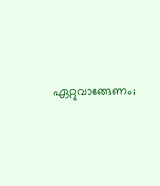ഏറ്റുവാങ്ങേണം;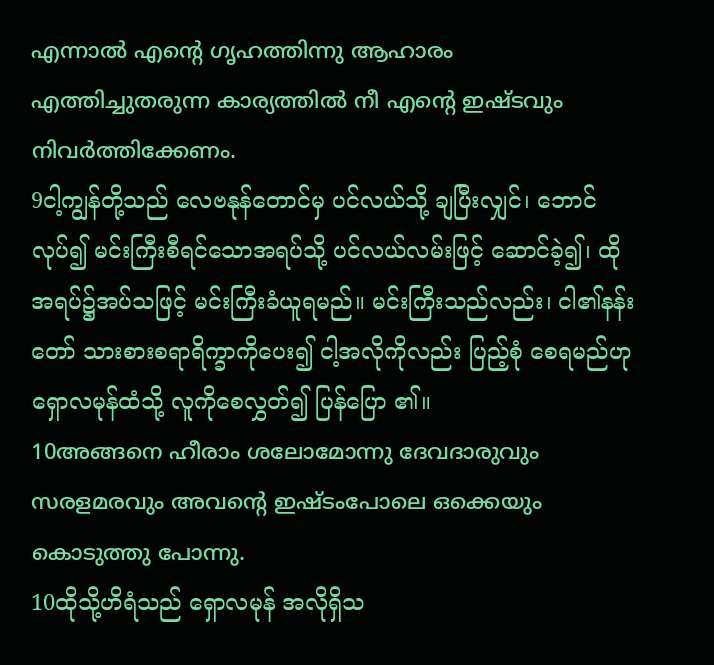എന്നാല്‍ എന്റെ ഗൃഹത്തിന്നു ആഹാരം എത്തിച്ചുതരുന്ന കാര്യത്തില്‍ നീ എന്റെ ഇഷ്ടവും നിവര്‍ത്തിക്കേണം.
9ငါ့ကျွန်တို့သည် လေဗနုန်တောင်မှ ပင်လယ်သို့ ချပြီးလျှင်၊ ဘောင်လုပ်၍ မင်းကြီးစီရင်သောအရပ်သို့ ပင်လယ်လမ်းဖြင့် ဆောင်ခဲ့၍၊ ထိုအရပ်၌အပ်သဖြင့် မင်းကြီးခံယူရမည်။ မင်းကြီးသည်လည်း၊ ငါ၏နန်းတော် သားစားစရာရိက္ခာကိုပေး၍ ငါ့အလိုကိုလည်း ပြည့်စုံ စေရမည်ဟု ရှောလမုန်ထံသို့ လူကိုစေလွှတ်၍ ပြန်ပြော ၏။
10അങ്ങനെ ഹീരാം ശലോമോന്നു ദേവദാരുവും സരളമരവും അവന്റെ ഇഷ്ടംപോലെ ഒക്കെയും കൊടുത്തു പോന്നു.
10ထိုသို့ဟိရံသည် ရှောလမုန် အလိုရှိသ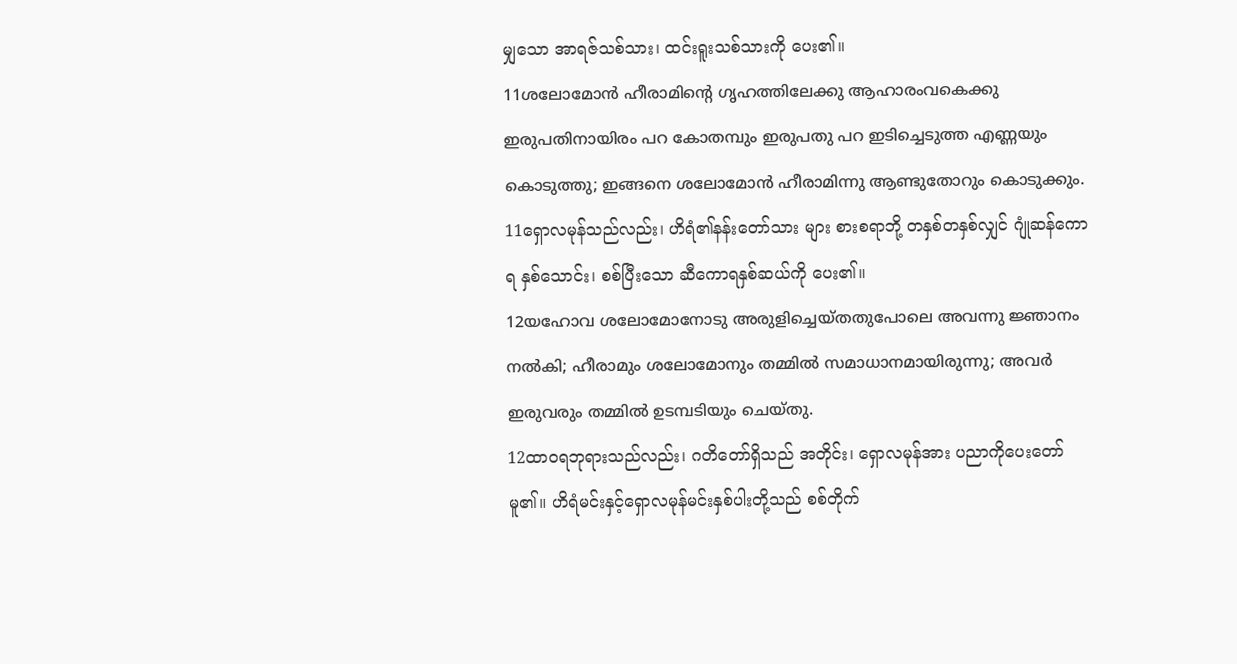မျှသော အာရဇ်သစ်သား၊ ထင်းရူးသစ်သားကို ပေး၏။
11ശലോമോന്‍ ഹീരാമിന്റെ ഗൃഹത്തിലേക്കു ആഹാരംവകെക്കു ഇരുപതിനായിരം പറ കോതമ്പും ഇരുപതു പറ ഇടിച്ചെടുത്ത എണ്ണയും കൊടുത്തു; ഇങ്ങനെ ശലോമോന്‍ ഹീരാമിന്നു ആണ്ടുതോറും കൊടുക്കും.
11ရှောလမုန်သည်လည်း၊ ဟိရံ၏နန်းတော်သား များ စားစရာဘို့ တနှစ်တနှစ်လျှင် ဂျုံဆန်ကောရ နှစ်သောင်း၊ စစ်ပြီးသော ဆီကောရနှစ်ဆယ်ကို ပေး၏။
12യഹോവ ശലോമോനോടു അരുളിച്ചെയ്തതുപോലെ അവന്നു ജ്ഞാനം നല്‍കി; ഹീരാമും ശലോമോനും തമ്മില്‍ സമാധാനമായിരുന്നു; അവര്‍ ഇരുവരും തമ്മില്‍ ഉടമ്പടിയും ചെയ്തു.
12ထာဝရဘုရားသည်လည်း၊ ဂတိတော်ရှိသည် အတိုင်း၊ ရှောလမုန်အား ပညာကိုပေးတော်မူ၏။ ဟိရံမင်းနှင့်ရှောလမုန်မင်းနှစ်ပါးတို့သည် စစ်တိုက်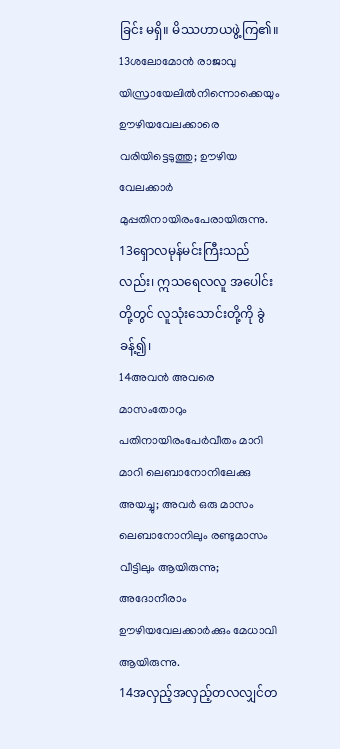ခြင်း မရှိ။ မိဿဟာယဖွဲ့ကြ၏။
13ശലോമോന്‍ രാജാവു യിസ്രായേലില്‍നിന്നൊക്കെയും ഊഴിയവേലക്കാരെ വരിയിട്ടെടുത്തു; ഊഴിയ വേലക്കാര്‍ മുപ്പതിനായിരംപേരായിരുന്നു.
13ရှောလမုန်မင်းကြီးသည်လည်း၊ ဣသရေလလူ အပေါင်းတို့တွင် လူသုံးသောင်းတို့ကို ခွဲခန့်၍၊
14അവന്‍ അവരെ മാസംതോറും പതിനായിരംപേര്‍വീതം മാറി മാറി ലെബാനോനിലേക്കു അയച്ചു; അവര്‍ ഒരു മാസം ലെബാനോനിലും രണ്ടുമാസം വീട്ടിലും ആയിരുന്നു; അദോനീരാം ഊഴിയവേലക്കാര്‍ക്കും മേധാവി ആയിരുന്നു.
14အလှည့်အလှည့်တလလျှင်တ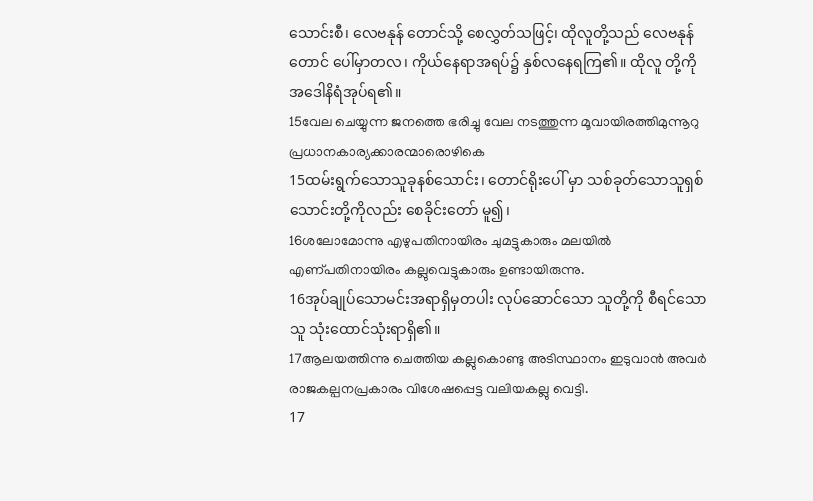သောင်းစီ၊ လေဗနုန် တောင်သို့ စေလွှတ်သဖြင့်၊ ထိုလူတို့သည် လေဗနုန်တောင် ပေါ်မှာတလ၊ ကိုယ်နေရာအရပ်၌ နှစ်လနေရကြ၏။ ထိုလူ တို့ကို အဒေါနိရံအုပ်ရ၏။
15വേല ചെയ്യുന്ന ജനത്തെ ഭരിച്ചു വേല നടത്തുന്ന മൂവായിരത്തിമുന്നൂറു പ്രധാനകാര്യക്കാരന്മാരൊഴികെ
15ထမ်းရွက်သောသူခုနစ်သောင်း၊ တောင်ရိုးပေါ် မှာ သစ်ခုတ်သောသူရှစ်သောင်းတို့ကိုလည်း စေခိုင်းတော် မူ၍၊
16ശലോമോന്നു എഴുപതിനായിരം ചുമട്ടുകാരും മലയില്‍ എണ്പതിനായിരം കല്ലുവെട്ടുകാരും ഉണ്ടായിരുന്നു.
16အုပ်ချုပ်သောမင်းအရာရှိမှတပါး လုပ်ဆောင်သော သူတို့ကို စီရင်သောသူ သုံးထောင်သုံးရာရှိ၏။
17ആലയത്തിന്നു ചെത്തിയ കല്ലുകൊണ്ടു അടിസ്ഥാനം ഇടുവാന്‍ അവര്‍ രാജകല്പനപ്രകാരം വിശേഷപ്പെട്ട വലിയകല്ലു വെട്ടി.
17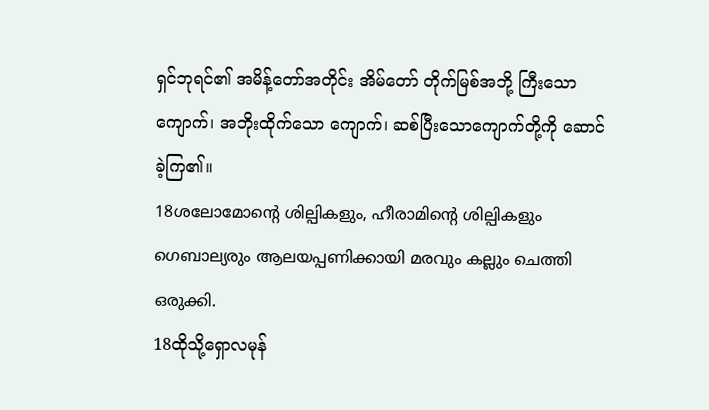ရှင်ဘုရင်၏ အမိန့်တော်အတိုင်း အိမ်တော် တိုက်မြစ်အဘို့ ကြီးသောကျောက်၊ အဘိုးထိုက်သော ကျောက်၊ ဆစ်ပြီးသောကျောက်တို့ကို ဆောင်ခဲ့ကြ၏။
18ശലോമോന്റെ ശില്പികളും, ഹീരാമിന്റെ ശില്പികളും ഗെബാല്യരും ആലയപ്പണിക്കായി മരവും കല്ലും ചെത്തി ഒരുക്കി.
18ထိုသို့ရှောလမုန်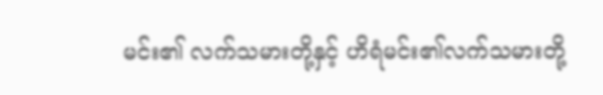မင်း၏ လက်သမားတို့နှင့် ဟိရံမင်း၏လက်သမားတို့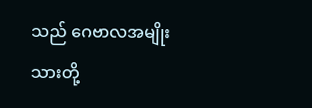သည် ဂေဗာလအမျိုးသားတို့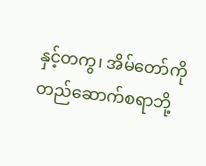နှင့်တကွ၊ အိမ်တော်ကို တည်ဆောက်စရာဘို့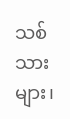သစ်သား များ၊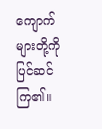ကျောက်များတို့ကို ပြင်ဆင်ကြ၏။